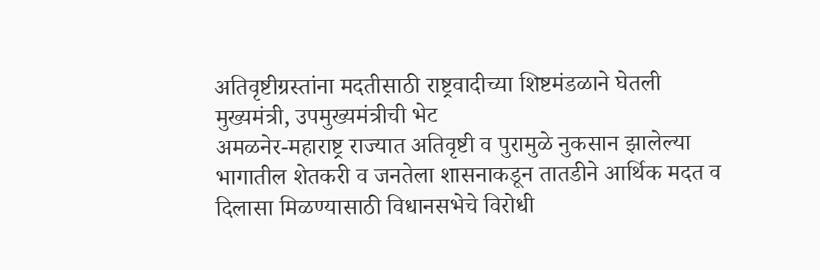अतिवृष्टीग्रस्तांना मदतीसाठी राष्ट्रवादीच्या शिष्टमंडळाने घेतली मुख्यमंत्री, उपमुख्यमंत्रीची भेट
अमळनेर-महाराष्ट्र राज्यात अतिवृष्टी व पुरामुळे नुकसान झालेल्या भागातील शेतकरी व जनतेला शासनाकडून तातडीने आर्थिक मदत व दिलासा मिळण्यासाठी विधानसभेचे विरोधी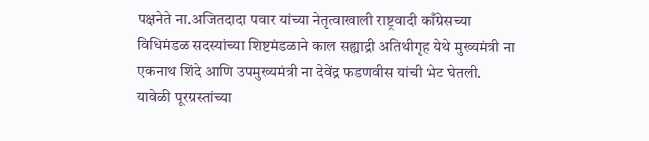पक्षनेते ना.अजितदादा पवार यांच्या नेतृत्वाखाली राष्ट्रवादी काँग्रेसच्या विधिमंडळ सदस्यांच्या शिष्टमंडळाने काल सह्याद्री अतिथीगृह येथे मुख्यमंत्री ना एकनाथ शिंदे आणि उपमुख्यमंत्री ना देवेंद्र फडणवीस यांची भेट घेतली.
यावेळी पूरग्रस्तांच्या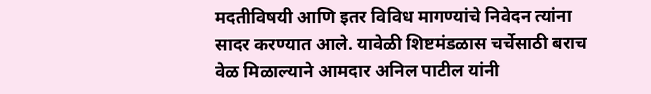मदतीविषयी आणि इतर विविध मागण्यांचे निवेदन त्यांना सादर करण्यात आले. यावेळी शिष्टमंडळास चर्चेसाठी बराच वेळ मिळाल्याने आमदार अनिल पाटील यांनी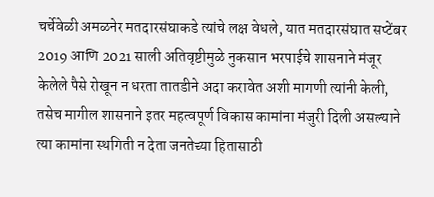चर्चेवेळी अमळनेर मतदारसंघाकडे त्यांचे लक्ष वेधले, यात मतदारसंघात सप्टेंबर 2019 आणि 2021 साली अतिवृष्टीमुळे नुकसान भरपाईचे शासनाने मंजूर केलेले पैसे रोखून न धरता तातडीने अदा करावेत अशी मागणी त्यांनी केली, तसेच मागील शासनाने इतर महत्वपूर्ण विकास कामांना मंजुरी दिली असल्याने त्या कामांना स्थगिती न देता जनतेच्या हितासाठी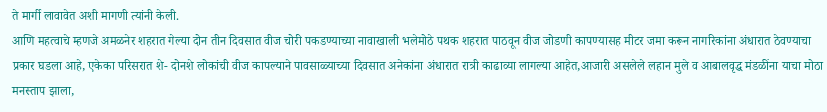ते मार्गी लावावेत अशी मागणी त्यांनी केली.
आणि महत्वाचे म्हणजे अमळनेर शहरात गेल्या दोन तीन दिवसात वीज चोरी पकडण्याच्या नावाखाली भलेमोठे पथक शहरात पाठवून वीज जोडणी कापण्यासह मीटर जमा करून नागरिकांना अंधारात ठेवण्याचा प्रकार घडला आहे, एकेका परिसरात शे- दोनशे लोकांची वीज कापल्याने पावसाळ्याच्या दिवसात अनेकांना अंधारात रात्री काढाव्या लागल्या आहेत,आजारी असलेले लहान मुले व आबालवृद्ध मंडळींना याचा मोठा मनस्ताप झाला,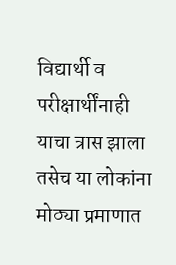विद्यार्थी व परीक्षार्थींनाही याचा त्रास झाला तसेच या लोकांना मोठ्या प्रमाणात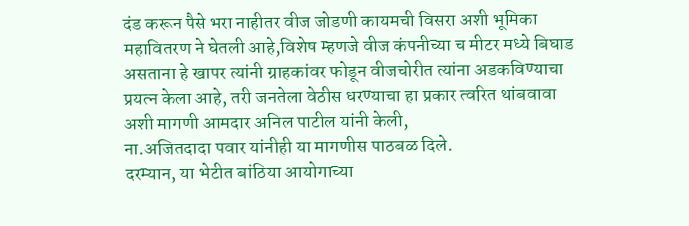दंड करून पैसे भरा नाहीतर वीज जोडणी कायमची विसरा अशी भूमिका महावितरण ने घेतली आहे,विशेष म्हणजे वीज कंपनीच्या च मीटर मध्ये बिघाड असताना हे खापर त्यांनी ग्राहकांवर फोडून वीजचोरीत त्यांना अडकविण्याचा प्रयत्न केला आहे, तरी जनतेला वेठीस धरण्याचा हा प्रकार त्वरित थांबवावा अशी मागणी आमदार अनिल पाटील यांनी केली,
ना.अजितदादा पवार यांनीही या मागणीस पाठबळ दिले.
दरम्यान, या भेटीत बांठिया आयोगाच्या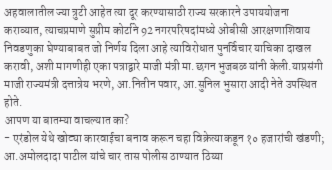अहवालातील ज्या त्रुटी आहेत त्या दूर करण्यासाठी राज्य सरकारने उपाययोजना कराव्यात, त्याचप्रमाणे सुप्रीम कोर्टाने 92 नगरपरिषदांमध्ये ओबीसी आरक्षणाशिवाय निवडणुका घेण्याबाबत जो निर्णय दिला आहे त्याविरोधात पुनर्विचार याचिका दाखल करावी, अशी मागणीही एका पत्राद्वारे माजी मंत्री मा.छगन भुजबळ यांनी केली.याप्रसंगी माजी राज्यमंत्री दत्तात्रेय भरणे, आ.नितीन पवार, आ.सुनिल भुसारा आदी नेते उपस्थित होते.
आपण या बातम्या वाचल्यात का?
- एरंडोल येथे खोट्या कारवाईचा बनाव करून चहा विक्रेत्याकडून १० हजारांची खंडणी; आ.अमोलदादा पाटील यांचे चार तास पोलीस ठाण्यात ठिय्या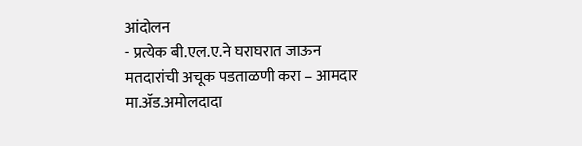आंदोलन
- प्रत्येक बी.एल.ए.ने घराघरात जाऊन मतदारांची अचूक पडताळणी करा – आमदार मा.ॲड.अमोलदादा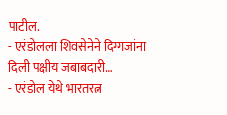पाटील.
- एरंडोलला शिवसेनेने दिग्गजांना दिली पक्षीय जबाबदारी…
- एरंडोल येथे भारतरत्न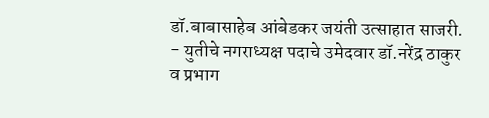डॉ.बाबासाहेब आंबेडकर जयंती उत्साहात साजरी.
- युतीचे नगराध्यक्ष पदाचे उमेदवार डॉ.नरेंद्र ठाकुर व प्रभाग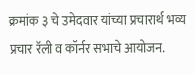क्रमांक ३ चे उमेदवार यांच्या प्रचारार्थ भव्य प्रचार रॅली व कॉर्नर सभाचे आयोजन.